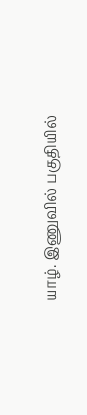யாழ். இணுவில் பகுதியில்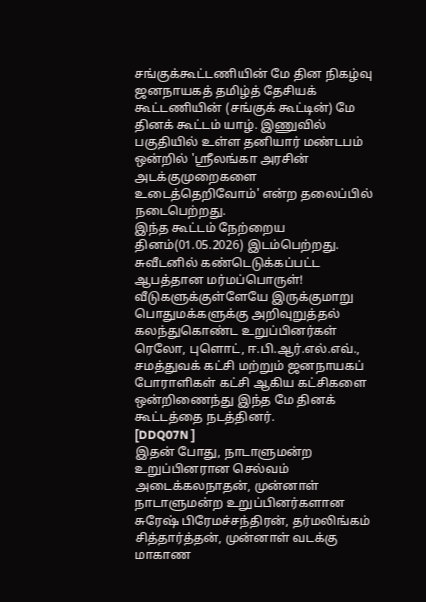சங்குக்கூட்டணியின் மே தின நிகழ்வு
ஜனநாயகத் தமிழ்த் தேசியக் கூட்டணியின் (சங்குக் கூட்டின்) மே தினக் கூட்டம் யாழ். இணுவில் பகுதியில் உள்ள தனியார் மண்டபம் ஒன்றில் 'ஸ்ரீலங்கா அரசின் அடக்குமுறைகளை உடைத்தெறிவோம்' என்ற தலைப்பில் நடைபெற்றது.
இந்த கூட்டம் நேற்றைய தினம்(01.05.2026) இடம்பெற்றது.
சுவீடனில் கண்டெடுக்கப்பட்ட ஆபத்தான மர்மப்பொருள்! வீடுகளுக்குள்ளேயே இருக்குமாறு பொதுமக்களுக்கு அறிவுறுத்தல்
கலந்துகொண்ட உறுப்பினர்கள்
ரெலோ, புளொட், ஈ.பி.ஆர்.எல்.எவ்., சமத்துவக் கட்சி மற்றும் ஜனநாயகப் போராளிகள் கட்சி ஆகிய கட்சிகளை ஒன்றிணைந்து இந்த மே தினக் கூட்டத்தை நடத்தினர்.
[DDQ07N ]
இதன் போது, நாடாளுமன்ற உறுப்பினரான செல்வம் அடைக்கலநாதன், முன்னாள் நாடாளுமன்ற உறுப்பினர்களான சுரேஷ் பிரேமச்சந்திரன், தர்மலிங்கம் சித்தார்த்தன், முன்னாள் வடக்கு மாகாண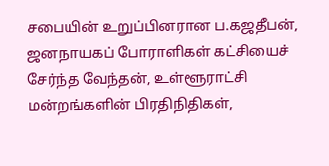சபையின் உறுப்பினரான ப.கஜதீபன், ஜனநாயகப் போராளிகள் கட்சியைச் சேர்ந்த வேந்தன், உள்ளூராட்சி மன்றங்களின் பிரதிநிதிகள்,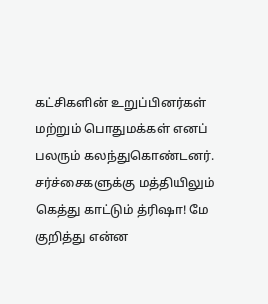கட்சிகளின் உறுப்பினர்கள் மற்றும் பொதுமக்கள் எனப் பலரும் கலந்துகொண்டனர்.
சர்ச்சைகளுக்கு மத்தியிலும் கெத்து காட்டும் த்ரிஷா! மே குறித்து என்ன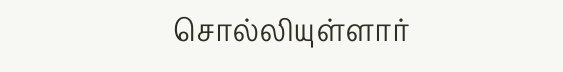சொல்லியுள்ளார்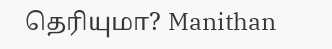தெரியுமா? Manithan